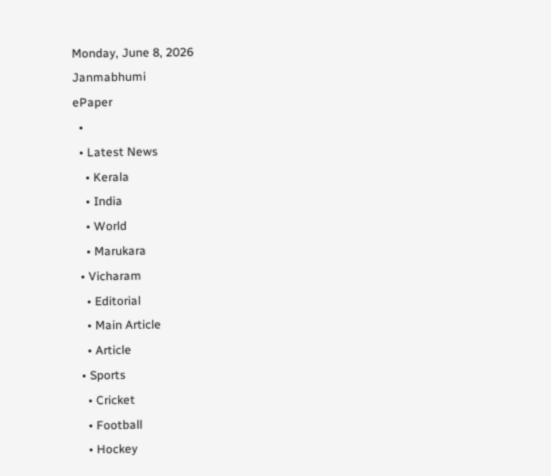Monday, June 8, 2026
Janmabhumi
ePaper
  •
  • Latest News
    • Kerala
    • India
    • World
    • Marukara
  • Vicharam
    • Editorial
    • Main Article
    • Article
  • Sports
    • Cricket
    • Football
    • Hockey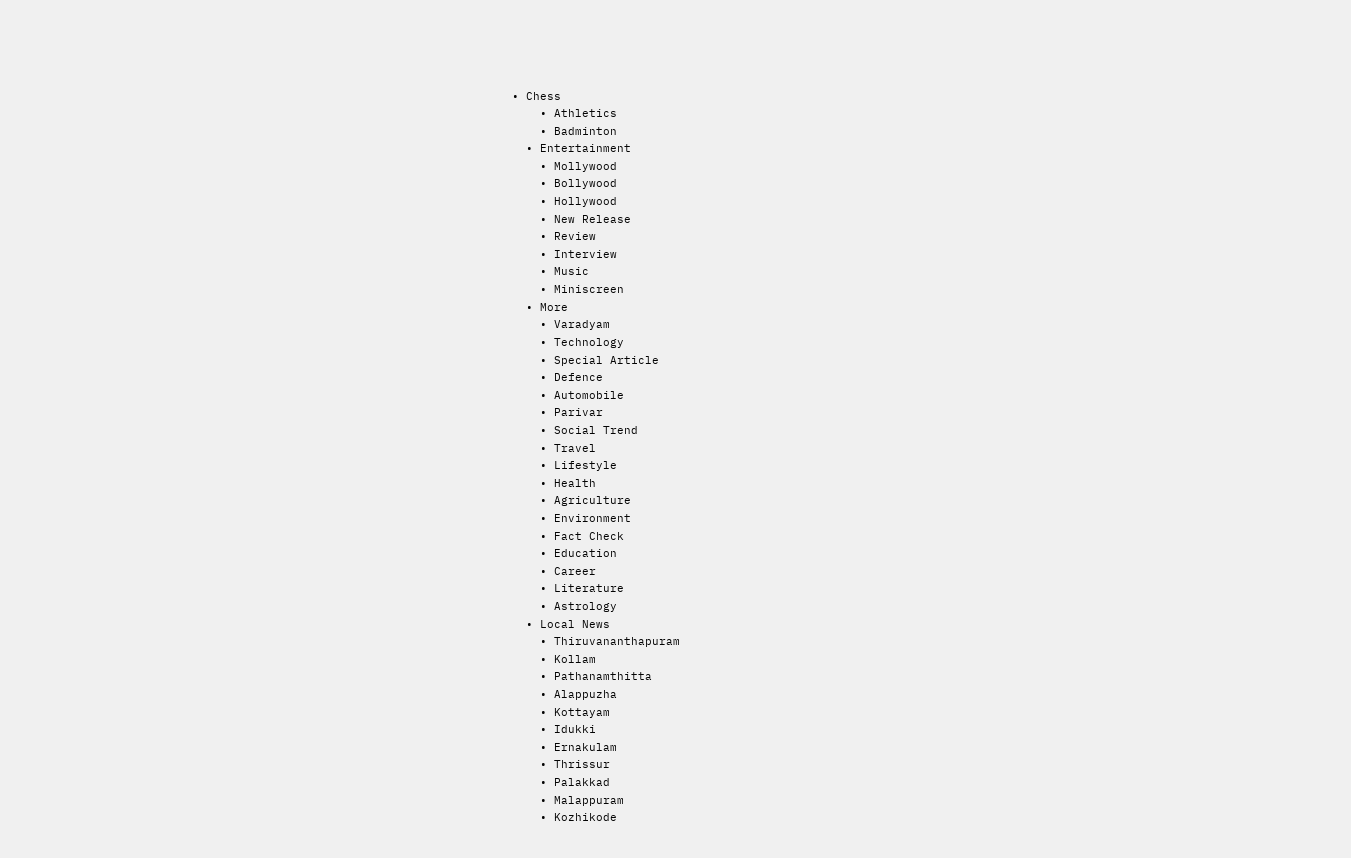• Chess
    • Athletics
    • Badminton
  • Entertainment
    • Mollywood
    • Bollywood
    • Hollywood
    • New Release
    • Review
    • Interview
    • Music
    • Miniscreen
  • More
    • Varadyam
    • Technology
    • Special Article
    • Defence
    • Automobile
    • Parivar
    • Social Trend
    • Travel
    • Lifestyle
    • Health
    • Agriculture
    • Environment
    • Fact Check
    • Education
    • Career
    • Literature
    • Astrology
  • Local News
    • Thiruvananthapuram
    • Kollam
    • Pathanamthitta
    • Alappuzha
    • Kottayam
    • Idukki
    • Ernakulam
    • Thrissur
    • Palakkad
    • Malappuram
    • Kozhikode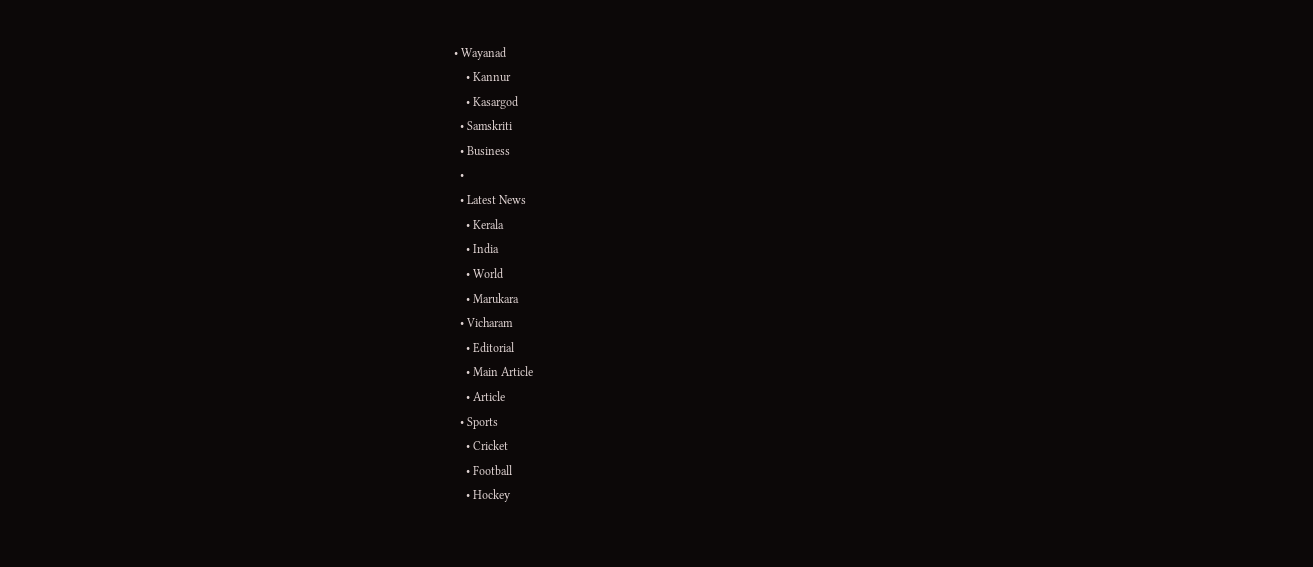• Wayanad
    • Kannur
    • Kasargod
  • Samskriti
  • Business
  •
  • Latest News
    • Kerala
    • India
    • World
    • Marukara
  • Vicharam
    • Editorial
    • Main Article
    • Article
  • Sports
    • Cricket
    • Football
    • Hockey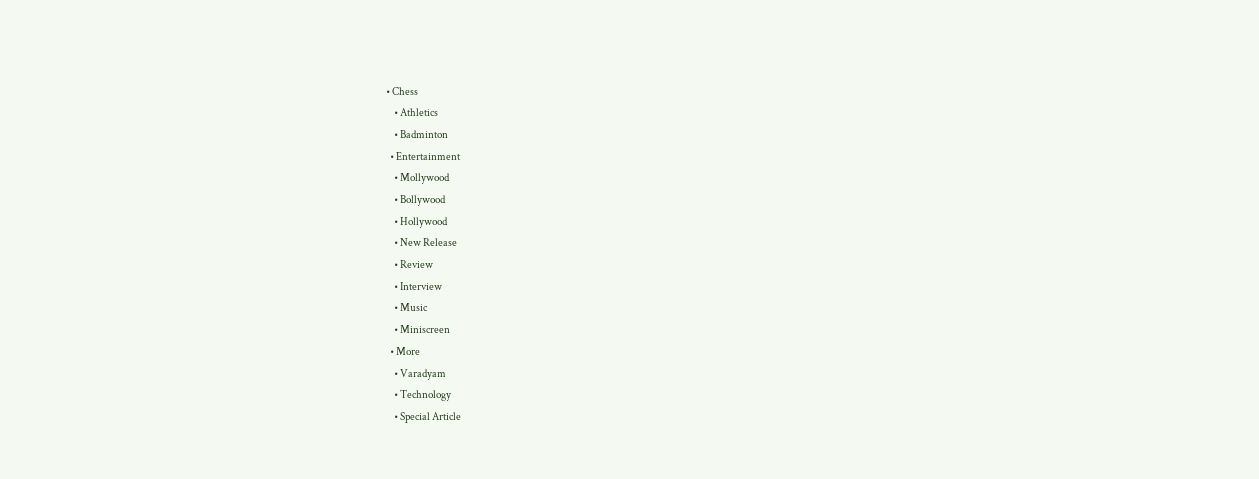• Chess
    • Athletics
    • Badminton
  • Entertainment
    • Mollywood
    • Bollywood
    • Hollywood
    • New Release
    • Review
    • Interview
    • Music
    • Miniscreen
  • More
    • Varadyam
    • Technology
    • Special Article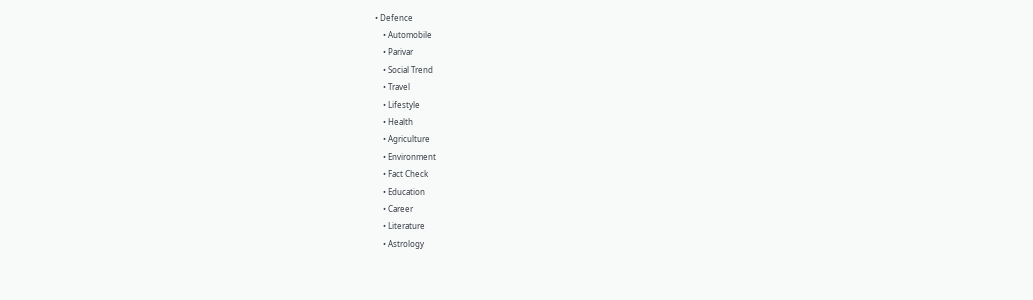• Defence
    • Automobile
    • Parivar
    • Social Trend
    • Travel
    • Lifestyle
    • Health
    • Agriculture
    • Environment
    • Fact Check
    • Education
    • Career
    • Literature
    • Astrology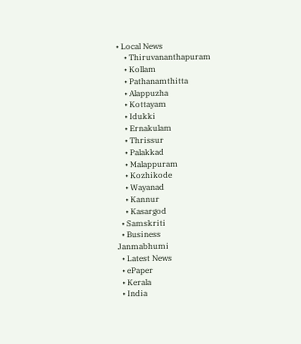• Local News
    • Thiruvananthapuram
    • Kollam
    • Pathanamthitta
    • Alappuzha
    • Kottayam
    • Idukki
    • Ernakulam
    • Thrissur
    • Palakkad
    • Malappuram
    • Kozhikode
    • Wayanad
    • Kannur
    • Kasargod
  • Samskriti
  • Business
Janmabhumi
  • Latest News
  • ePaper
  • Kerala
  • India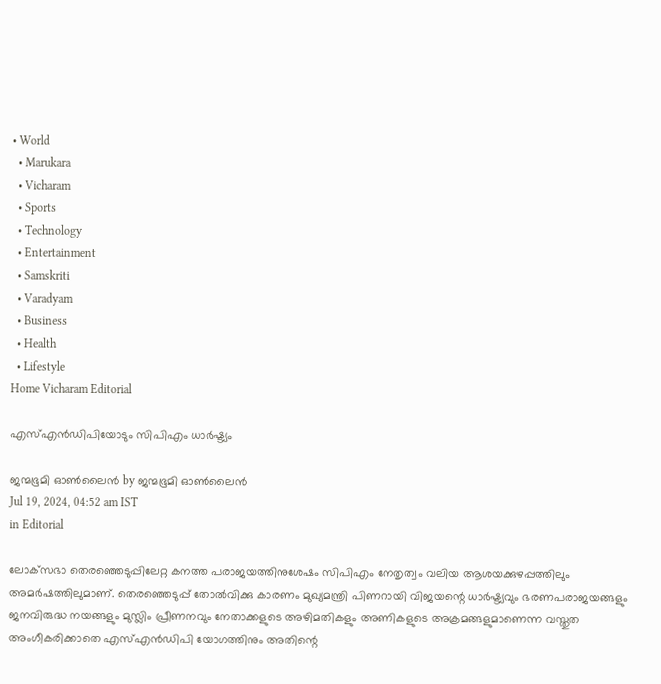• World
  • Marukara
  • Vicharam
  • Sports
  • Technology
  • Entertainment
  • Samskriti
  • Varadyam
  • Business
  • Health
  • Lifestyle
Home Vicharam Editorial

എസ്എന്‍ഡിപിയോടും സിപിഎം ധാര്‍ഷ്ട്യം

ജന്മഭൂമി ഓണ്‍ലൈന്‍ by ജന്മഭൂമി ഓണ്‍ലൈന്‍
Jul 19, 2024, 04:52 am IST
in Editorial

ലോക്‌സഭാ തെരഞ്ഞെടുപ്പിലേറ്റ കനത്ത പരാജയത്തിനുശേഷം സിപിഎം നേതൃത്വം വലിയ ആശയക്കുഴപ്പത്തിലും അമര്‍ഷത്തിലുമാണ്. തെരഞ്ഞെടുപ്പ് തോല്‍വിക്കു കാരണം മുഖ്യമന്ത്രി പിണറായി വിജയന്റെ ധാര്‍ഷ്ട്യവും ഭരണപരാജയങ്ങളും ജനവിരുദ്ധ നയങ്ങളും മുസ്ലിം പ്രീണനവും നേതാക്കളുടെ അഴിമതികളും അണികളുടെ അക്രമങ്ങളുമാണെന്ന വസ്തുത അംഗീകരിക്കാതെ എസ്എന്‍ഡിപി യോഗത്തിനും അതിന്റെ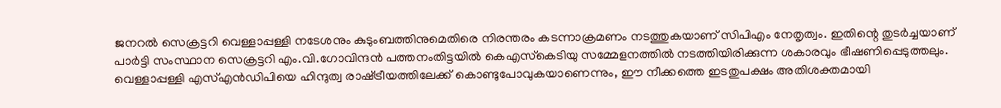ജനറല്‍ സെക്രട്ടറി വെള്ളാപ്പള്ളി നടേശനും കുടുംബത്തിനുമെതിരെ നിരന്തരം കടന്നാക്രമണം നടത്തുകയാണ് സിപിഎം നേതൃത്വം. ഇതിന്റെ തുടര്‍ച്ചയാണ് പാര്‍ട്ടി സംസ്ഥാന സെക്രട്ടറി എം.വി.ഗോവിന്ദന്‍ പത്തനംതിട്ടയില്‍ കെഎസ്‌കെടിയു സമ്മേളനത്തില്‍ നടത്തിയിരിക്കുന്ന ശകാരവും ഭീഷണിപ്പെടുത്തലും. വെള്ളാപ്പള്ളി എസ്എന്‍ഡിപിയെ ഹിന്ദുത്വ രാഷ്‌ട്രീയത്തിലേക്ക് കൊണ്ടുപോവുകയാണെന്നും, ഈ നീക്കത്തെ ഇടതുപക്ഷം അതിശക്തമായി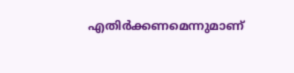എതിര്‍ക്കണമെന്നുമാണ്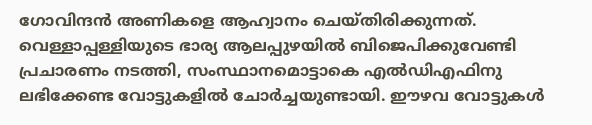ഗോവിന്ദന്‍ അണികളെ ആഹ്വാനം ചെയ്തിരിക്കുന്നത്. വെള്ളാപ്പള്ളിയുടെ ഭാര്യ ആലപ്പുഴയില്‍ ബിജെപിക്കുവേണ്ടി പ്രചാരണം നടത്തി, സംസ്ഥാനമൊട്ടാകെ എല്‍ഡിഎഫിനു ലഭിക്കേണ്ട വോട്ടുകളില്‍ ചോര്‍ച്ചയുണ്ടായി. ഈഴവ വോട്ടുകള്‍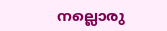നല്ലൊരു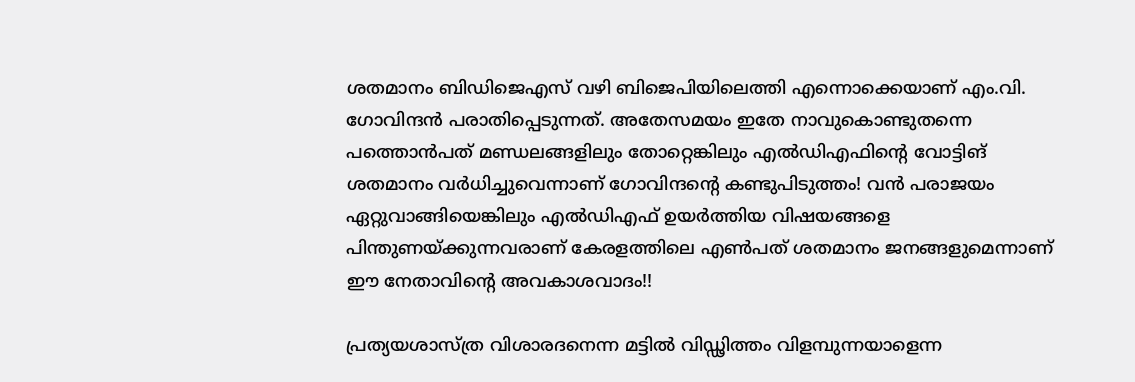ശതമാനം ബിഡിജെഎസ് വഴി ബിജെപിയിലെത്തി എന്നൊക്കെയാണ് എം.വി. ഗോവിന്ദന്‍ പരാതിപ്പെടുന്നത്. അതേസമയം ഇതേ നാവുകൊണ്ടുതന്നെ പത്തൊന്‍പത് മണ്ഡലങ്ങളിലും തോറ്റെങ്കിലും എല്‍ഡിഎഫിന്റെ വോട്ടിങ് ശതമാനം വര്‍ധിച്ചുവെന്നാണ് ഗോവിന്ദന്റെ കണ്ടുപിടുത്തം! വന്‍ പരാജയം ഏറ്റുവാങ്ങിയെങ്കിലും എല്‍ഡിഎഫ് ഉയര്‍ത്തിയ വിഷയങ്ങളെ പിന്തുണയ്‌ക്കുന്നവരാണ് കേരളത്തിലെ എണ്‍പത് ശതമാനം ജനങ്ങളുമെന്നാണ് ഈ നേതാവിന്റെ അവകാശവാദം!!

പ്രത്യയശാസ്ത്ര വിശാരദനെന്ന മട്ടില്‍ വിഡ്ഢിത്തം വിളമ്പുന്നയാളെന്ന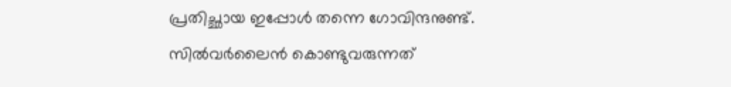പ്രതിച്ഛായ ഇപ്പോള്‍ തന്നെ ഗോവിന്ദനുണ്ട്. സില്‍വര്‍ലൈന്‍ കൊണ്ടുവരുന്നത്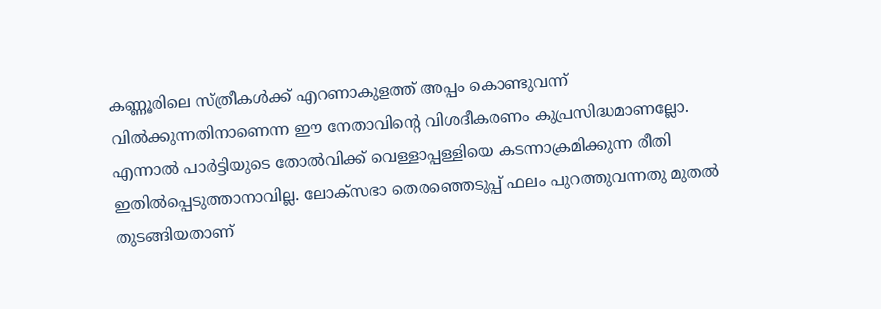കണ്ണൂരിലെ സ്ത്രീകള്‍ക്ക് എറണാകുളത്ത് അപ്പം കൊണ്ടുവന്ന് വില്‍ക്കുന്നതിനാണെന്ന ഈ നേതാവിന്റെ വിശദീകരണം കുപ്രസിദ്ധമാണല്ലോ. എന്നാല്‍ പാര്‍ട്ടിയുടെ തോല്‍വിക്ക് വെള്ളാപ്പള്ളിയെ കടന്നാക്രമിക്കുന്ന രീതി ഇതില്‍പ്പെടുത്താനാവില്ല. ലോക്‌സഭാ തെരഞ്ഞെടുപ്പ് ഫലം പുറത്തുവന്നതു മുതല്‍ തുടങ്ങിയതാണ്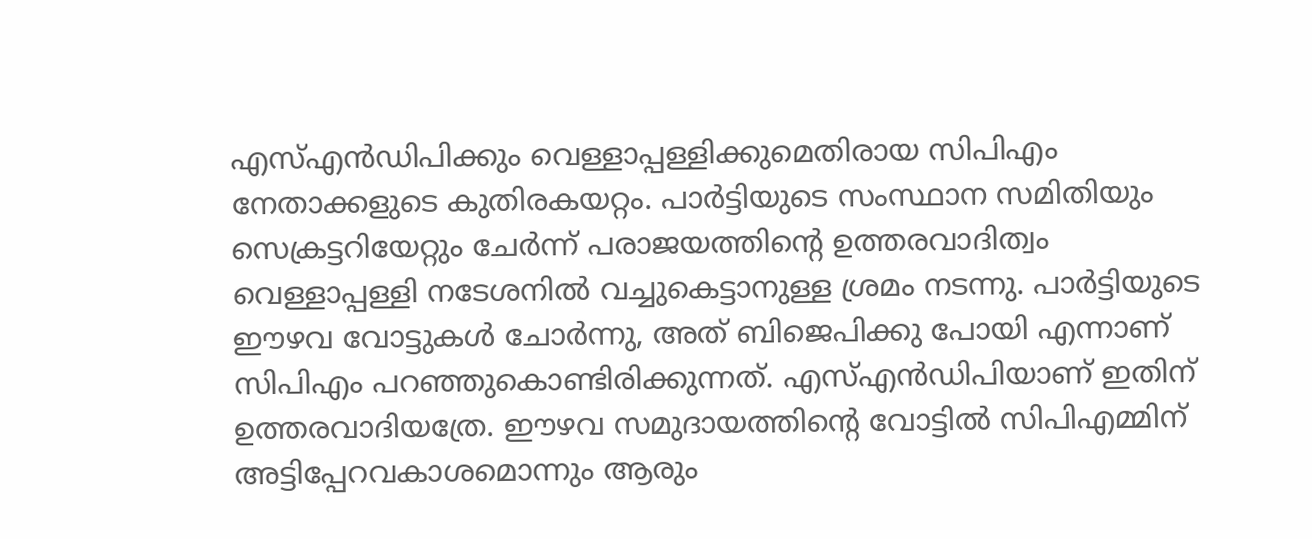എസ്എന്‍ഡിപിക്കും വെള്ളാപ്പള്ളിക്കുമെതിരായ സിപിഎം നേതാക്കളുടെ കുതിരകയറ്റം. പാര്‍ട്ടിയുടെ സംസ്ഥാന സമിതിയും സെക്രട്ടറിയേറ്റും ചേര്‍ന്ന് പരാജയത്തിന്റെ ഉത്തരവാദിത്വം വെള്ളാപ്പള്ളി നടേശനില്‍ വച്ചുകെട്ടാനുള്ള ശ്രമം നടന്നു. പാര്‍ട്ടിയുടെ ഈഴവ വോട്ടുകള്‍ ചോര്‍ന്നു, അത് ബിജെപിക്കു പോയി എന്നാണ് സിപിഎം പറഞ്ഞുകൊണ്ടിരിക്കുന്നത്. എസ്എന്‍ഡിപിയാണ് ഇതിന് ഉത്തരവാദിയത്രേ. ഈഴവ സമുദായത്തിന്റെ വോട്ടില്‍ സിപിഎമ്മിന് അട്ടിപ്പേറവകാശമൊന്നും ആരും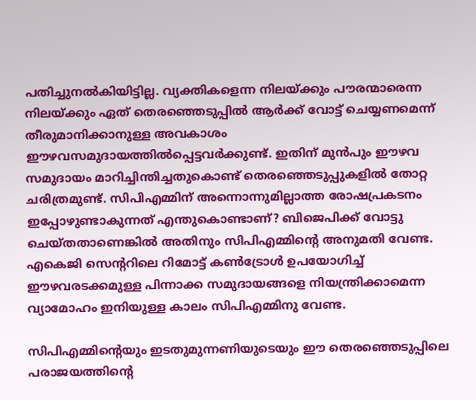പതിച്ചുനല്‍കിയിട്ടില്ല. വ്യക്തികളെന്ന നിലയ്‌ക്കും പൗരന്മാരെന്ന നിലയ്‌ക്കും ഏത് തെരഞ്ഞെടുപ്പില്‍ ആര്‍ക്ക് വോട്ട് ചെയ്യണമെന്ന് തീരുമാനിക്കാനുള്ള അവകാശം ഈഴവസമുദായത്തില്‍പ്പെട്ടവര്‍ക്കുണ്ട്. ഇതിന് മുന്‍പും ഈഴവ സമുദായം മാറിച്ചിന്തിച്ചതുകൊണ്ട് തെരഞ്ഞെടുപ്പുകളില്‍ തോറ്റ ചരിത്രമുണ്ട്. സിപിഎമ്മിന് അന്നൊന്നുമില്ലാത്ത രോഷപ്രകടനം ഇപ്പോഴുണ്ടാകുന്നത് എന്തുകൊണ്ടാണ്? ബിജെപിക്ക് വോട്ടു ചെയ്തതാണെങ്കില്‍ അതിനും സിപിഎമ്മിന്റെ അനുമതി വേണ്ട. എകെജി സെന്ററിലെ റിമോട്ട് കണ്‍ട്രോള്‍ ഉപയോഗിച്ച് ഈഴവരടക്കമുള്ള പിന്നാക്ക സമുദായങ്ങളെ നിയന്ത്രിക്കാമെന്ന വ്യാമോഹം ഇനിയുള്ള കാലം സിപിഎമ്മിനു വേണ്ട.

സിപിഎമ്മിന്റെയും ഇടതുമുന്നണിയുടെയും ഈ തെരഞ്ഞെടുപ്പിലെ പരാജയത്തിന്റെ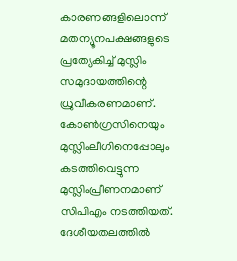കാരണങ്ങളിലൊന്ന് മതന്യൂനപക്ഷങ്ങളുടെ പ്രത്യേകിച്ച് മുസ്ലിം സമുദായത്തിന്റെ ധ്രുവീകരണമാണ്. കോണ്‍ഗ്രസിനെയും മുസ്ലിംലീഗിനെപ്പോലും കടത്തിവെട്ടുന്ന മുസ്ലിംപ്രീണനമാണ് സിപിഎം നടത്തിയത്. ദേശീയതലത്തില്‍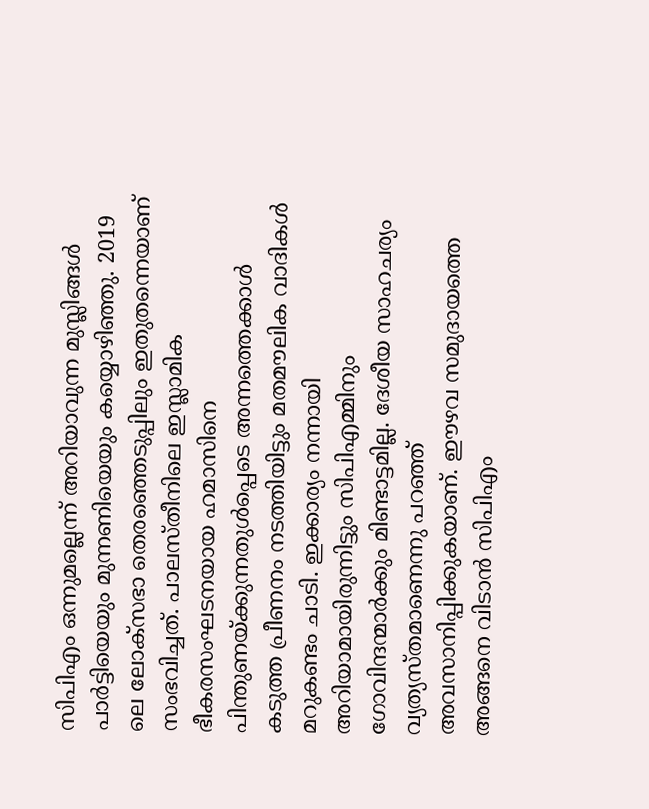സിപിഎം ഒന്നുമല്ലെന്ന് അറിയാവുന്ന മുസ്ലിങ്ങള്‍ പാര്‍ട്ടിയെയും മുന്നണിയെയും കയ്യൊഴിഞ്ഞു. 2019 ലെ ലോക്‌സഭാ തെരഞ്ഞെടുപ്പിലും ഇതുതന്നെയാണ് സംഭവിച്ചത്. പാലസ്തീനിലെ ഇസ്ലാമിക ഭീകരസംഘടനയായ ഹമാസിനെ പിന്തുണയ്‌ക്കുന്നതുള്‍പ്പെടെ അന്നത്തെക്കാള്‍ കടുത്ത പ്രീണനം നടത്തിയിട്ടും മതമൗലിക വാദികള്‍ മറുകണ്ടം ചാടി. ഇക്കാര്യം നന്നായി അറിയാമായിരുന്നിട്ടും സിപിഎമ്മിനും ഗോവിന്ദന്മാര്‍ക്കും മിണ്ടാട്ടമില്ല. ദേശീയ സാഹചര്യം വ്യത്യസ്തമാണെന്നു പറഞ്ഞ് അവസാനിപ്പിക്കുകയാണ്. ഈഴവ സമുദായത്തെ അങ്ങനെ വിടാന്‍ സിപിഎം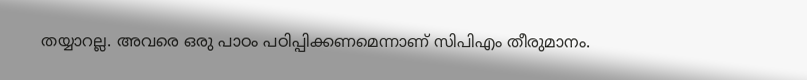തയ്യാറല്ല. അവരെ ഒരു പാഠം പഠിപ്പിക്കണമെന്നാണ് സിപിഎം തീരുമാനം.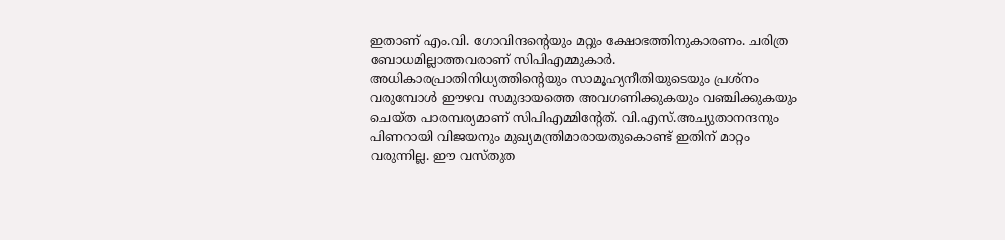ഇതാണ് എം.വി. ഗോവിന്ദന്റെയും മറ്റും ക്ഷോഭത്തിനുകാരണം. ചരിത്ര ബോധമില്ലാത്തവരാണ് സിപിഎമ്മുകാര്‍. അധികാരപ്രാതിനിധ്യത്തിന്റെയും സാമൂഹ്യനീതിയുടെയും പ്രശ്‌നം വരുമ്പോള്‍ ഈഴവ സമുദായത്തെ അവഗണിക്കുകയും വഞ്ചിക്കുകയും ചെയ്ത പാരമ്പര്യമാണ് സിപിഎമ്മിന്റേത്. വി.എസ്.അച്യുതാനന്ദനും പിണറായി വിജയനും മുഖ്യമന്ത്രിമാരായതുകൊണ്ട് ഇതിന് മാറ്റം വരുന്നില്ല. ഈ വസ്തുത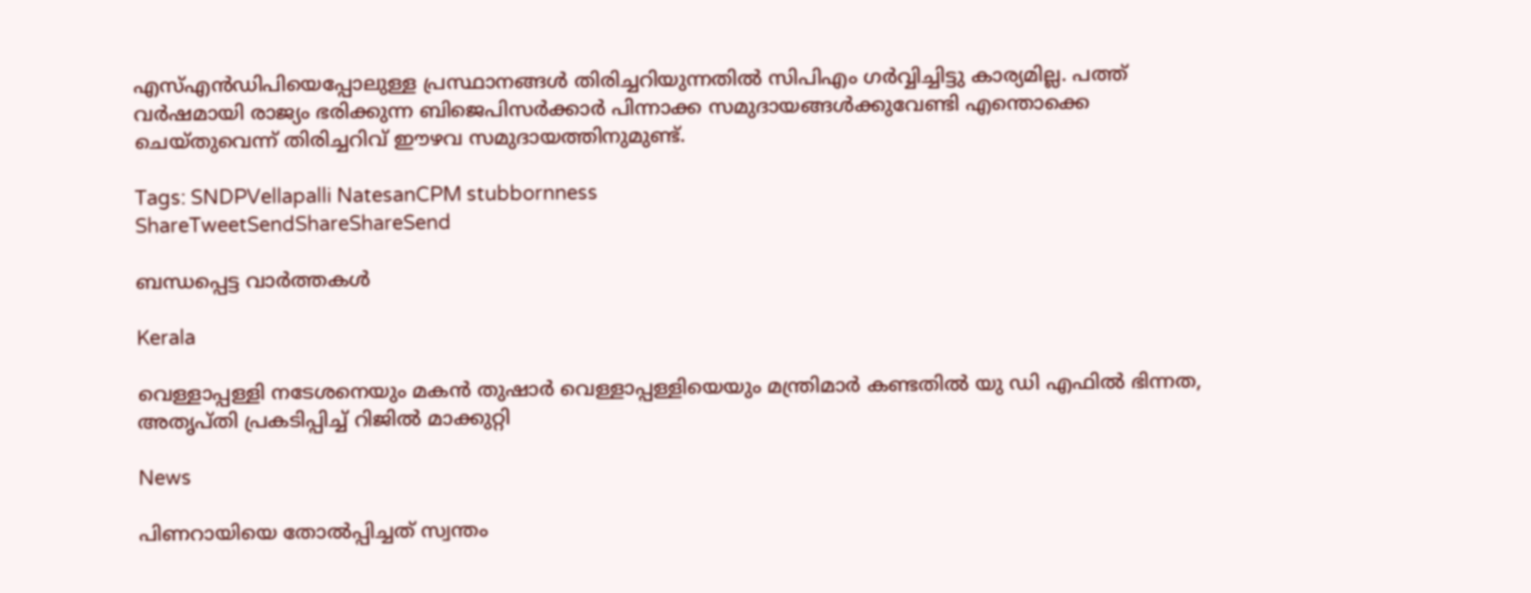എസ്എന്‍ഡിപിയെപ്പോലുള്ള പ്രസ്ഥാനങ്ങള്‍ തിരിച്ചറിയുന്നതില്‍ സിപിഎം ഗര്‍വ്വിച്ചിട്ടു കാര്യമില്ല. പത്ത് വര്‍ഷമായി രാജ്യം ഭരിക്കുന്ന ബിജെപിസര്‍ക്കാര്‍ പിന്നാക്ക സമുദായങ്ങള്‍ക്കുവേണ്ടി എന്തൊക്കെ ചെയ്തുവെന്ന് തിരിച്ചറിവ് ഈഴവ സമുദായത്തിനുമുണ്ട്.

Tags: SNDPVellapalli NatesanCPM stubbornness
ShareTweetSendShareShareSend

ബന്ധപ്പെട്ട വാര്‍ത്തകള്‍

Kerala

വെള്ളാപ്പള്ളി നടേശനെയും മകന്‍ തുഷാര്‍ വെള്ളാപ്പള്ളിയെയും മന്ത്രിമാര്‍ കണ്ടതില്‍ യു ഡി എഫില്‍ ഭിന്നത, അതൃപ്തി പ്രകടിപ്പിച്ച് റിജില്‍ മാക്കുറ്റി

News

പിണറായിയെ തോൽപ്പിച്ചത് സ്വന്തം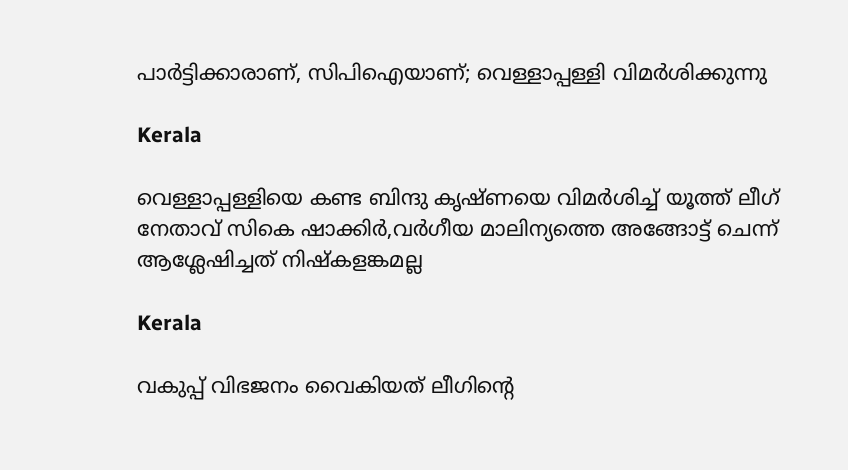പാർട്ടിക്കാരാണ്, സിപിഐയാണ്; വെള്ളാപ്പള്ളി വിമർശിക്കുന്നു

Kerala

വെള്ളാപ്പള്ളിയെ കണ്ട ബിന്ദു കൃഷ്ണയെ വിമര്‍ശിച്ച് യൂത്ത് ലീഗ് നേതാവ് സികെ ഷാക്കിര്‍,വര്‍ഗീയ മാലിന്യത്തെ അങ്ങോട്ട് ചെന്ന് ആശ്ലേഷിച്ചത് നിഷ്‌കളങ്കമല്ല

Kerala

വകുപ്പ് വിഭജനം വൈകിയത് ലീഗിന്റെ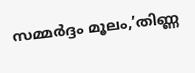സമ്മര്‍ദ്ദം മൂലം,’തിണ്ണ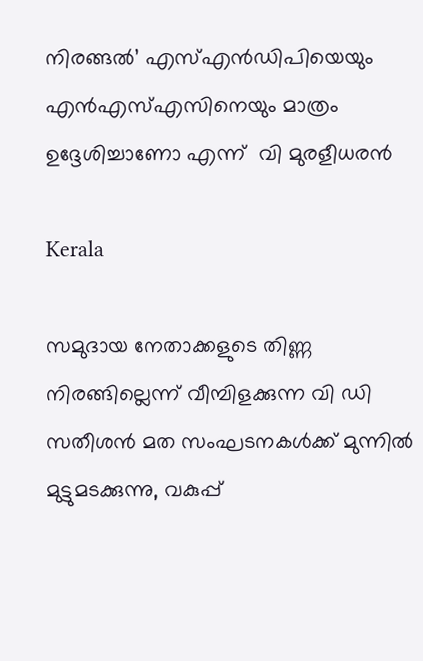നിരങ്ങല്‍’ എസ്എന്‍ഡിപിയെയും എന്‍എസ്എസിനെയും മാത്രം ഉദ്ദേശിച്ചാണോ എന്ന്  വി മുരളീധരന്‍

Kerala

സമുദായ നേതാക്കളുടെ തിണ്ണ നിരങ്ങില്ലെന്ന് വീമ്പിളക്കുന്ന വി ഡി സതീശന്‍ മത സംഘടനകള്‍ക്ക് മുന്നില്‍ മുട്ടുമടക്കുന്നു, വകുപ്പ്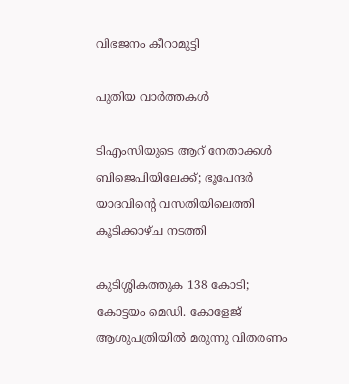വിഭജനം കീറാമുട്ടി

പുതിയ വാര്‍ത്തകള്‍

ടിഎംസിയുടെ ആറ് നേതാക്കൾ ബിജെപിയിലേക്ക്; ഭൂപേന്ദർ യാദവിന്റെ വസതിയിലെത്തി കൂടിക്കാഴ്ച നടത്തി

കുടിശ്ശികത്തുക 138 കോടി; കോട്ടയം മെഡി. കോളേജ് ആശുപത്രിയിൽ മരുന്നു വിതരണം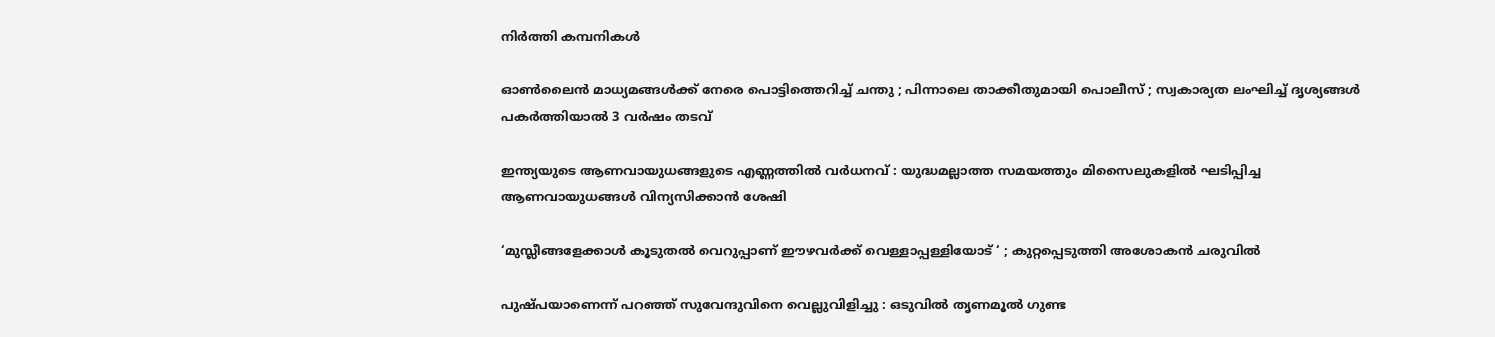നിര്‍ത്തി കമ്പനികള്‍

ഓൺലൈൻ മാധ്യമങ്ങൾക്ക് നേരെ പൊട്ടിത്തെറിച്ച് ചന്തു ; പിന്നാലെ താക്കീതുമായി പൊലീസ് ; സ്വകാര്യത ലംഘിച്ച് ദൃശ്യങ്ങൾ പകർത്തിയാൽ 3 വർഷം തടവ്

ഇന്ത്യയുടെ ആണവായുധങ്ങളുടെ എണ്ണത്തിൽ വർധനവ് : യുദ്ധമല്ലാത്ത സമയത്തും മിസൈലുകളിൽ ഘടിപ്പിച്ച ആണവായുധങ്ങൾ വിന്യസിക്കാൻ ശേഷി

‘മുസ്ലീങ്ങളേക്കാൾ കൂടുതൽ വെറുപ്പാണ് ഈഴവർക്ക് വെള്ളാപ്പള്ളിയോട് ‘ ; കുറ്റപ്പെടുത്തി അശോകൻ ചരുവിൽ

പുഷ്പയാണെന്ന് പറഞ്ഞ് സുവേന്ദുവിനെ വെല്ലുവിളിച്ചു : ഒടുവിൽ തൃണമൂൽ ഗുണ്ട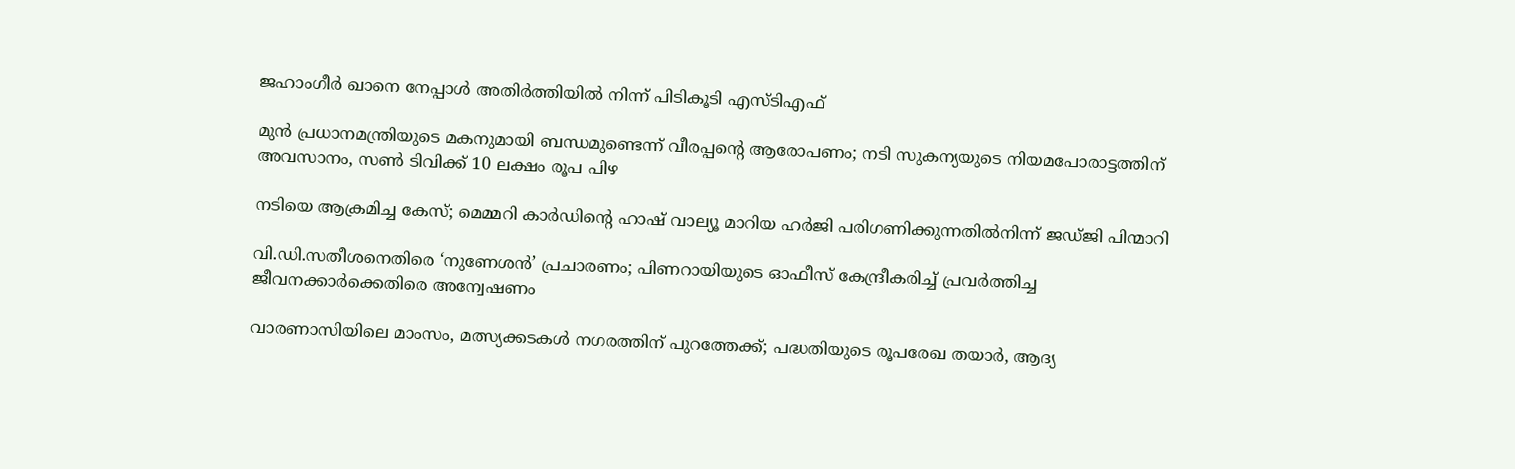ജഹാംഗീർ ഖാനെ നേപ്പാൾ അതിർത്തിയിൽ നിന്ന് പിടികൂടി എസ്ടിഎഫ്

മുൻ പ്രധാനമന്ത്രിയുടെ മകനുമായി ബന്ധമുണ്ടെന്ന് വീരപ്പന്റെ ആരോപണം; നടി സുകന്യയുടെ നിയമപോരാട്ടത്തിന് അവസാനം, സൺ ടിവിക്ക് 10 ലക്ഷം രൂപ പിഴ

നടിയെ ആക്രമിച്ച കേസ്; മെമ്മറി കാർഡിന്റെ ഹാഷ് വാല്യൂ മാറിയ ഹർജി പരിഗണിക്കുന്നതിൽനിന്ന് ജഡ്ജി പിന്മാറി

വി.ഡി.സതീശനെതിരെ ‘നുണേശൻ’ പ്രചാരണം; പിണറായിയുടെ ഓഫീസ് കേന്ദ്രീകരിച്ച് പ്രവർത്തിച്ച ജീവനക്കാർക്കെതിരെ അന്വേഷണം

വാരണാസിയിലെ മാംസം, മത്സ്യക്കടകൾ നഗരത്തിന് പുറത്തേക്ക്; പദ്ധതിയുടെ രൂപരേഖ തയാർ, ആദ്യ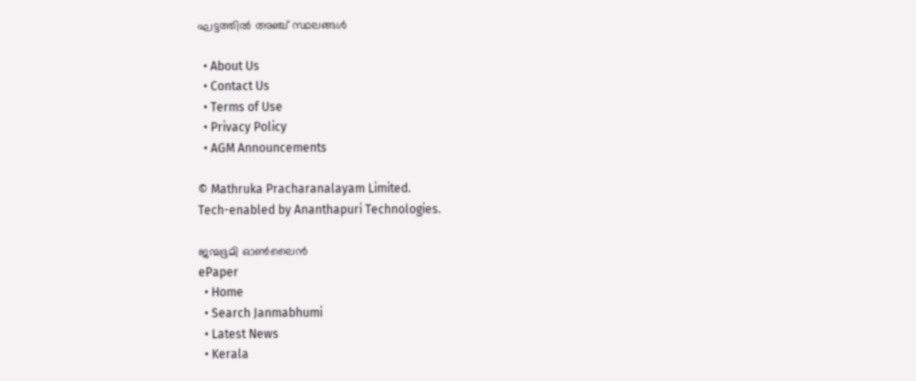ഘട്ടത്തിൽ അഞ്ച് സ്ഥലങ്ങൾ

  • About Us
  • Contact Us
  • Terms of Use
  • Privacy Policy
  • AGM Announcements

© Mathruka Pracharanalayam Limited.
Tech-enabled by Ananthapuri Technologies.

ജന്മഭൂമി ഓണ്‍ലൈന്‍
ePaper
  • Home
  • Search Janmabhumi
  • Latest News
  • Kerala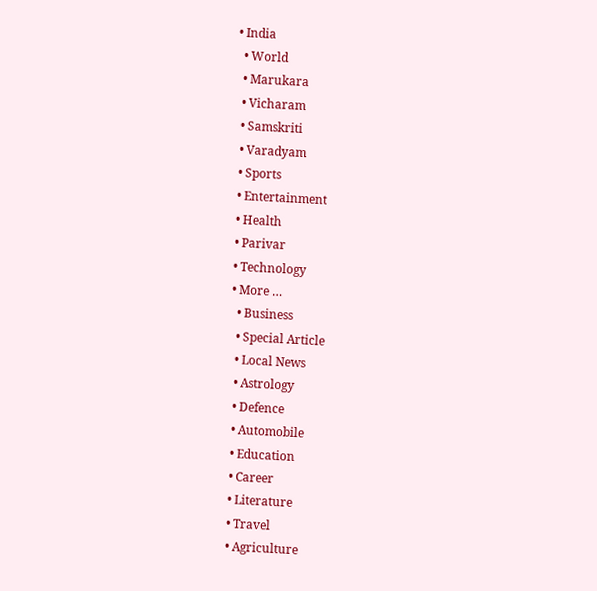• India
  • World
  • Marukara
  • Vicharam
  • Samskriti
  • Varadyam
  • Sports
  • Entertainment
  • Health
  • Parivar
  • Technology
  • More …
    • Business
    • Special Article
    • Local News
    • Astrology
    • Defence
    • Automobile
    • Education
    • Career
    • Literature
    • Travel
    • Agriculture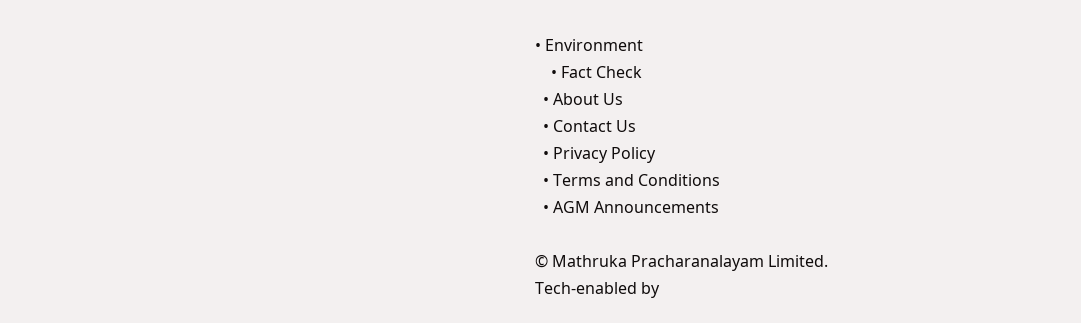• Environment
    • Fact Check
  • About Us
  • Contact Us
  • Privacy Policy
  • Terms and Conditions
  • AGM Announcements

© Mathruka Pracharanalayam Limited.
Tech-enabled by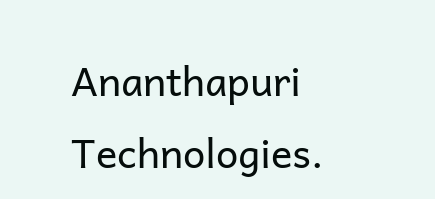Ananthapuri Technologies.